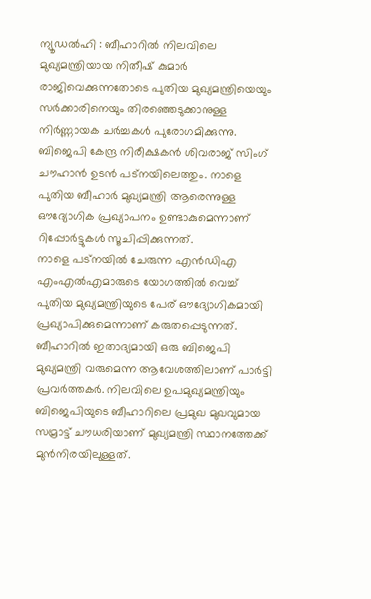ന്യൂഡൽഹി : ബീഹാറിൽ നിലവിലെ മുഖ്യമന്ത്രിയായ നിതീഷ് കുമാർ രാജിവെക്കുന്നതോടെ പുതിയ മുഖ്യമന്ത്രിയെയും സർക്കാരിനെയും തിരഞ്ഞെടുക്കാനുള്ള നിർണ്ണായക ചർച്ചകൾ പുരോഗമിക്കുന്നു. ബിജെപി കേന്ദ്ര നിരീക്ഷകൻ ശിവരാജ് സിംഗ് ചൗഹാൻ ഉടൻ പട്നയിലെത്തും. നാളെ പുതിയ ബീഹാർ മുഖ്യമന്ത്രി ആരെന്നുള്ള ഔദ്യോഗിക പ്രഖ്യാപനം ഉണ്ടാകുമെന്നാണ് റിപ്പോർട്ടുകൾ സൂചിപ്പിക്കുന്നത്.
നാളെ പട്നയിൽ ചേരുന്ന എൻഡിഎ എംഎൽഎമാരുടെ യോഗത്തിൽ വെച്ച് പുതിയ മുഖ്യമന്ത്രിയുടെ പേര് ഔദ്യോഗികമായി പ്രഖ്യാപിക്കുമെന്നാണ് കരുതപ്പെടുന്നത്. ബീഹാറിൽ ഇതാദ്യമായി ഒരു ബിജെപി മുഖ്യമന്ത്രി വരുമെന്ന ആവേശത്തിലാണ് പാർട്ടി പ്രവർത്തകർ. നിലവിലെ ഉപമുഖ്യമന്ത്രിയും ബിജെപിയുടെ ബീഹാറിലെ പ്രമുഖ മുഖവുമായ സമ്രാട്ട് ചൗധരിയാണ് മുഖ്യമന്ത്രി സ്ഥാനത്തേക്ക് മുൻനിരയിലുള്ളത്.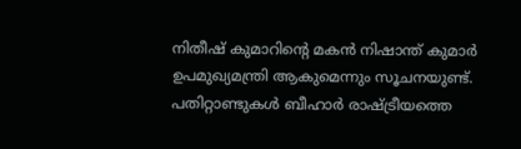നിതീഷ് കുമാറിന്റെ മകൻ നിഷാന്ത് കുമാർ ഉപമുഖ്യമന്ത്രി ആകുമെന്നും സൂചനയുണ്ട്.
പതിറ്റാണ്ടുകൾ ബീഹാർ രാഷ്ട്രീയത്തെ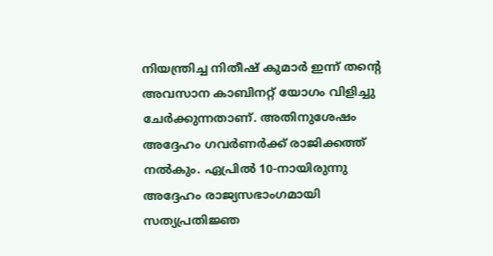നിയന്ത്രിച്ച നിതീഷ് കുമാർ ഇന്ന് തന്റെ അവസാന കാബിനറ്റ് യോഗം വിളിച്ചു ചേർക്കുന്നതാണ്. അതിനുശേഷം അദ്ദേഹം ഗവർണർക്ക് രാജിക്കത്ത് നൽകും. ഏപ്രിൽ 10-നായിരുന്നു അദ്ദേഹം രാജ്യസഭാംഗമായി സത്യപ്രതിജ്ഞ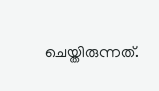ചെയ്തിരുന്നത്.